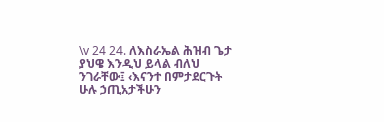\v 24 24. ለእስራኤል ሕዝብ ጌታ ያህዌ እንዲህ ይላል ብለህ ንገራቸው፤ ‹እናንተ በምታደርጉት ሁሉ ኃጢአታችሁን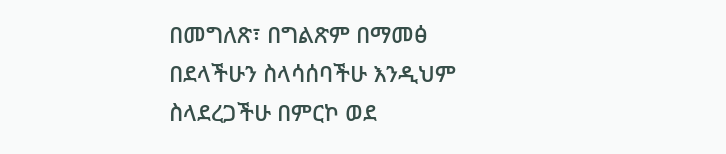በመግለጽ፣ በግልጽም በማመፅ በደላችሁን ስላሳሰባችሁ እንዲህም ስላደረጋችሁ በምርኮ ወደ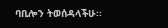ባቢሎን ትወሰዳላችሁ፡፡